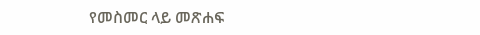የመስመር ላይ መጽሐፍ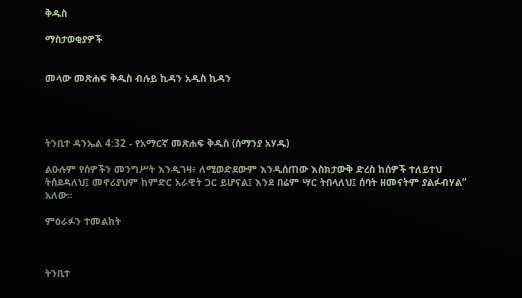ቅዱስ

ማስታወቂያዎች


መላው መጽሐፍ ቅዱስ ብሉይ ኪዳን አዲስ ኪዳን




ትንቢተ ዳንኤል 4:32 - የአማርኛ መጽሐፍ ቅዱስ (ሰማንያ አሃዱ)

ልዑሉም የሰዎችን መንግሥት እንዲገዛ፥ ለሚወድደውም እንዲሰጠው እስክታውቅ ድረስ ከሰዎች ተለይተህ ትሰደዳለህ፤ መኖሪያህም ከምድር አራዊት ጋር ይሆናል፤ እንደ በሬም ሣር ትበላለህ፤ ሰባት ዘመናትም ያልፉብሃል” አለው።

ምዕራፉን ተመልከት



ትንቢተ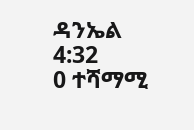ዳንኤል 4:32
0 ተሻማሚ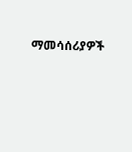ማመሳሰሪያዎች